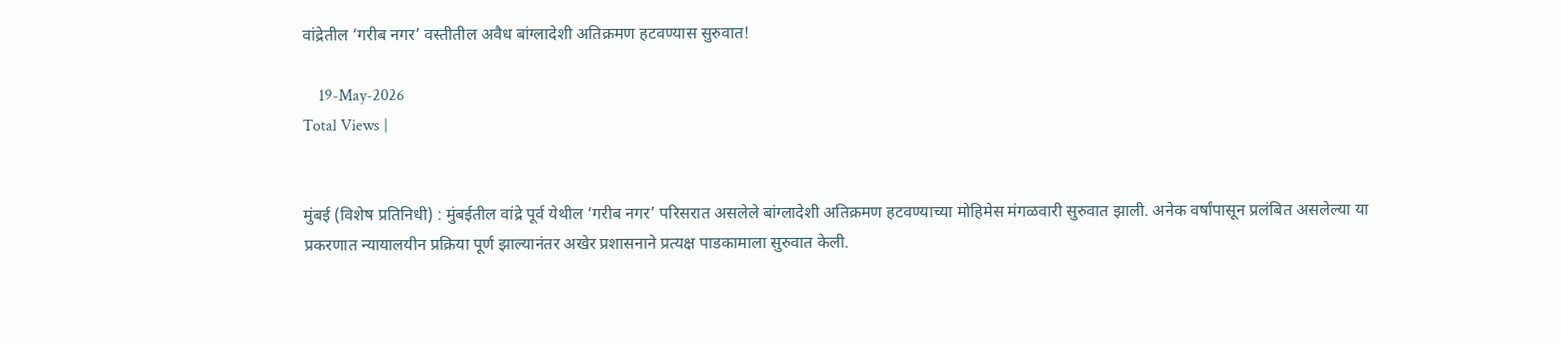वांद्रेतील ‘गरीब नगर’ वस्तीतील अवैध बांग्लादेशी अतिक्रमण हटवण्यास सुरुवात!

    19-May-2026
Total Views |


मुंबई (विशेष प्रतिनिधी) : मुंबईतील वांद्रे पूर्व येथील ‘गरीब नगर’ परिसरात असलेले बांग्लादेशी अतिक्रमण हटवण्याच्या मोहिमेस मंगळवारी सुरुवात झाली. अनेक वर्षांपासून प्रलंबित असलेल्या या प्रकरणात न्यायालयीन प्रक्रिया पूर्ण झाल्यानंतर अखेर प्रशासनाने प्रत्यक्ष पाडकामाला सुरुवात केली.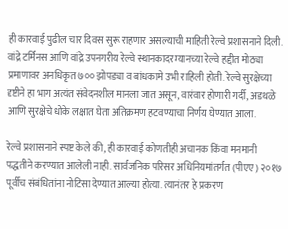ही कारवाई पुढील चार दिवस सुरू राहणार असल्याची माहिती रेल्वे प्रशासनाने दिली. वांद्रे टर्मिनस आणि वांद्रे उपनगरीय रेल्वे स्थानकादरम्यानच्या रेल्वे हद्दीत मोठ्या प्रमाणावर अनधिकृत ७०० झोपड्या व बांधकामे उभी राहिली होती. रेल्वे सुरक्षेच्या दृष्टीने हा भाग अत्यंत संवेदनशील मानला जात असून, वारंवार होणारी गर्दी, अडथळे आणि सुरक्षेचे धोके लक्षात घेता अतिक्रमण हटवण्याचा निर्णय घेण्यात आला.

रेल्वे प्रशासनाने स्पष्ट केले की, ही कारवाई कोणतीही अचानक किंवा मनमानी पद्धतीने करण्यात आलेली नाही. सार्वजनिक परिसर अधिनियमांतर्गत (पीएए) २०१७ पूर्वीच संबंधितांना नोटिसा देण्यात आल्या होत्या. त्यानंतर हे प्रकरण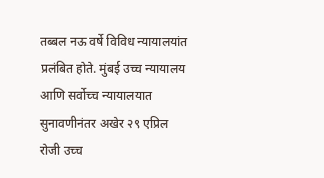तब्बल नऊ वर्षे विविध न्यायालयांत प्रलंबित होते. मुंबई उच्च न्यायालय आणि सर्वोच्च न्यायालयात सुनावणीनंतर अखेर २९ एप्रिल रोजी उच्च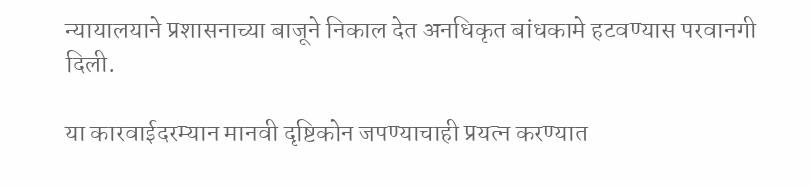न्यायालयाने प्रशासनाच्या बाजूने निकाल देत अनधिकृत बांधकामे हटवण्यास परवानगी दिली.

या कारवाईदरम्यान मानवी दृष्टिकोन जपण्याचाही प्रयत्न करण्यात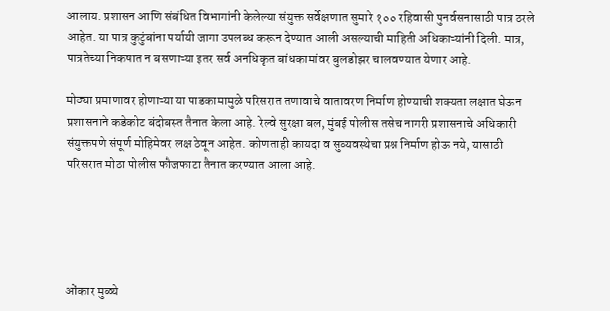आलाय. प्रशासन आणि संबंधित विभागांनी केलेल्या संयुक्त सर्वेक्षणात सुमारे १०० रहिवासी पुनर्वसनासाठी पात्र ठरले आहेत. या पात्र कुटुंबांना पर्यायी जागा उपलब्ध करून देण्यात आली असल्याची माहिती अधिकाऱ्यांनी दिली. मात्र, पात्रतेच्या निकषात न बसणाऱ्या इतर सर्व अनधिकृत बांधकामांवर बुलडोझर चालवण्यात येणार आहे.

मोठ्या प्रमाणावर होणाऱ्या या पाडकामामुळे परिसरात तणावाचे वातावरण निर्माण होण्याची शक्यता लक्षात घेऊन प्रशासनाने कडेकोट बंदोबस्त तैनात केला आहे. रेल्वे सुरक्षा बल, मुंबई पोलीस तसेच नागरी प्रशासनाचे अधिकारी संयुक्तपणे संपूर्ण मोहिमेवर लक्ष ठेवून आहेत. कोणताही कायदा व सुव्यवस्थेचा प्रश्न निर्माण होऊ नये, यासाठी परिसरात मोठा पोलीस फौजफाटा तैनात करण्यात आला आहे.





ओंकार मुळ्ये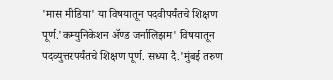'मास मीडिया' या विषयातून पदवीपर्यंतचे शिक्षण पूर्ण.'कम्युनिकेशन ॲण्ड जर्नालिझम' विषयातून पदव्युत्तरपर्यंतचे शिक्षण पूर्ण. सध्या दै.'मुंबई तरुण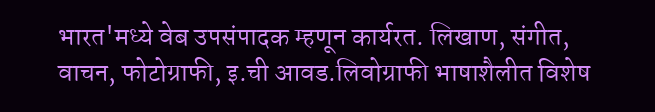भारत'मध्ये वेब उपसंपादक म्हणून कार्यरत. लिखाण, संगीत, वाचन, फोटोग्राफी, इ.ची आवड.लिवोग्राफी भाषाशैलीत विशेष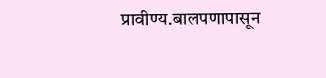प्रावीण्य.बालपणापासून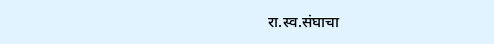रा.स्व.संघाचा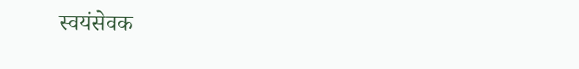स्वयंसेवक